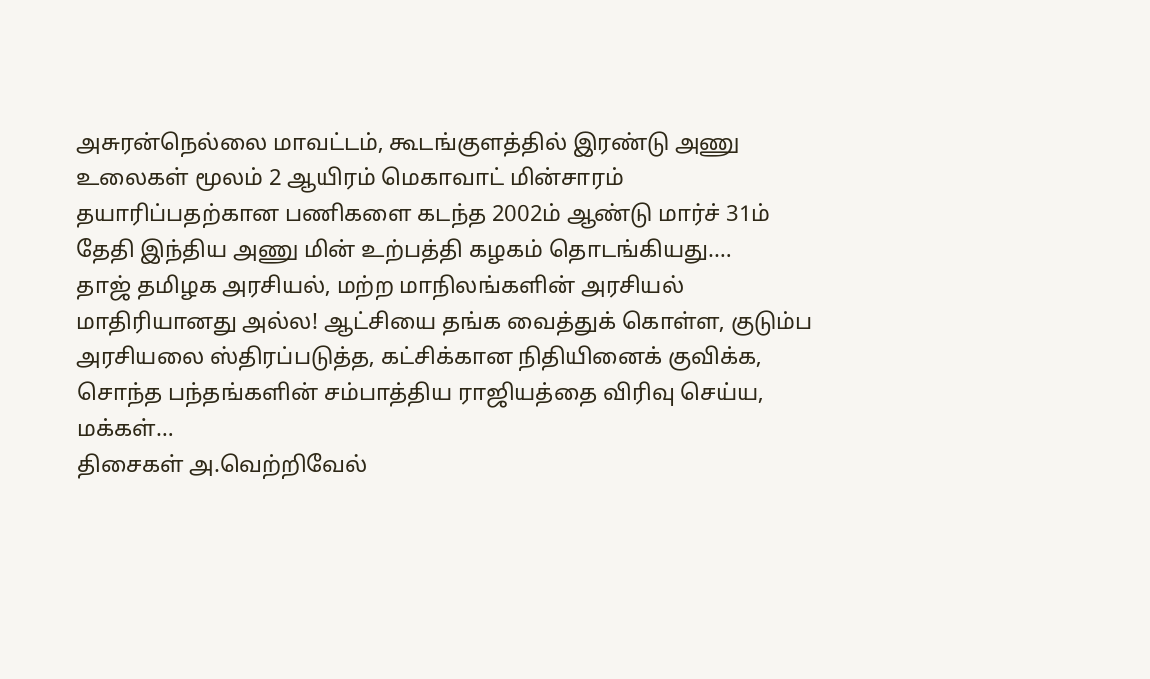அசுரன்நெல்லை மாவட்டம், கூடங்குளத்தில் இரண்டு அணு உலைகள் மூலம் 2 ஆயிரம் மெகாவாட் மின்சாரம் தயாரிப்பதற்கான பணிகளை கடந்த 2002ம் ஆண்டு மார்ச் 31ம் தேதி இந்திய அணு மின் உற்பத்தி கழகம் தொடங்கியது.…
தாஜ் தமிழக அரசியல், மற்ற மாநிலங்களின் அரசியல் மாதிரியானது அல்ல! ஆட்சியை தங்க வைத்துக் கொள்ள, குடும்ப அரசியலை ஸ்திரப்படுத்த, கட்சிக்கான நிதியினைக் குவிக்க, சொந்த பந்தங்களின் சம்பாத்திய ராஜியத்தை விரிவு செய்ய, மக்கள்…
திசைகள் அ.வெற்றிவேல்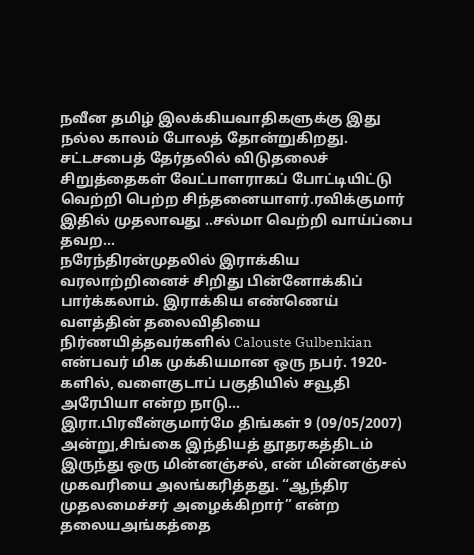நவீன தமிழ் இலக்கியவாதிகளுக்கு இது நல்ல காலம் போலத் தோன்றுகிறது. சட்டசபைத் தேர்தலில் விடுதலைச் சிறுத்தைகள் வேட்பாளராகப் போட்டியிட்டு வெற்றி பெற்ற சிந்தனையாளர்.ரவிக்குமார் இதில் முதலாவது ..சல்மா வெற்றி வாய்ப்பை தவற…
நரேந்திரன்முதலில் இராக்கிய வரலாற்றினைச் சிறிது பின்னோக்கிப் பார்க்கலாம். இராக்கிய எண்ணெய் வளத்தின் தலைவிதியை நிர்ணயித்தவர்களில் Calouste Gulbenkian என்பவர் மிக முக்கியமான ஒரு நபர். 1920-களில், வளைகுடாப் பகுதியில் சவூதி அரேபியா என்ற நாடு…
இரா.பிரவீன்குமார்மே திங்கள் 9 (09/05/2007) அன்று,சிங்கை இந்தியத் தூதரகத்திடம் இருந்து ஒரு மின்னஞ்சல், என் மின்னஞ்சல் முகவரியை அலங்கரித்தது. “ஆந்திர முதலமைச்சர் அழைக்கிறார்” என்ற தலையஅங்கத்தை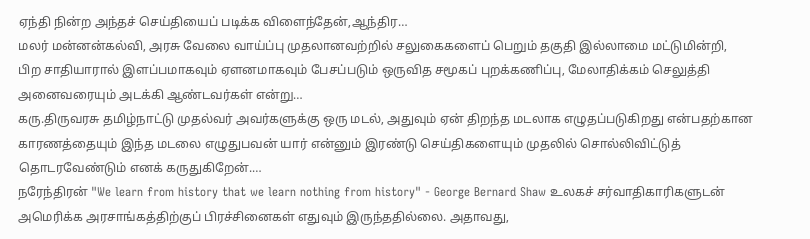ஏந்தி நின்ற அந்தச் செய்தியைப் படிக்க விளைந்தேன்,ஆந்திர…
மலர் மன்னன்கல்வி, அரசு வேலை வாய்ப்பு முதலானவற்றில் சலுகைகளைப் பெறும் தகுதி இல்லாமை மட்டுமின்றி, பிற சாதியாரால் இளப்பமாகவும் ஏளனமாகவும் பேசப்படும் ஒருவித சமூகப் புறக்கணிப்பு, மேலாதிக்கம் செலுத்தி அனைவரையும் அடக்கி ஆண்டவர்கள் என்று…
கரு.திருவரசு தமிழ்நாட்டு முதல்வர் அவர்களுக்கு ஒரு மடல், அதுவும் ஏன் திறந்த மடலாக எழுதப்படுகிறது என்பதற்கான காரணத்தையும் இந்த மடலை எழுதுபவன் யார் என்னும் இரண்டு செய்திகளையும் முதலில் சொல்லிவிட்டுத் தொடரவேண்டும் எனக் கருதுகிறேன்.…
நரேந்திரன் "We learn from history that we learn nothing from history" - George Bernard Shaw உலகச் சர்வாதிகாரிகளுடன் அமெரிக்க அரசாங்கத்திற்குப் பிரச்சினைகள் எதுவும் இருந்ததில்லை. அதாவது,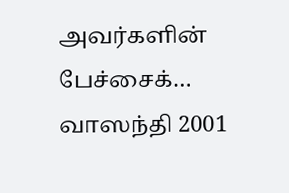அவர்களின் பேச்சைக்…
வாஸந்தி 2001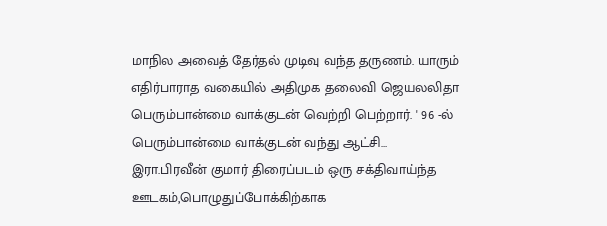மாநில அவைத் தேர்தல் முடிவு வந்த தருணம். யாரும் எதிர்பாராத வகையில் அதிமுக தலைவி ஜெயலலிதா பெரும்பான்மை வாக்குடன் வெற்றி பெற்றார். ' 96 -ல் பெரும்பான்மை வாக்குடன் வந்து ஆட்சி…
இரா.பிரவீன் குமார் திரைப்படம் ஒரு சக்திவாய்ந்த ஊடகம்,பொழுதுப்போக்கிற்காக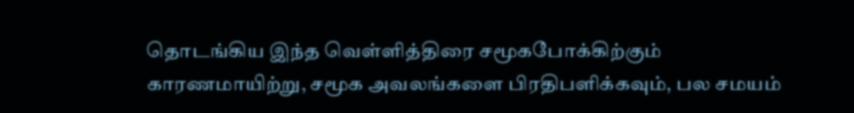தொடங்கிய இந்த வெள்ளித்திரை சமூகபோக்கிற்கும் காரணமாயிற்று, சமூக அவலங்களை பிரதிபளிக்கவும், பல சமயம்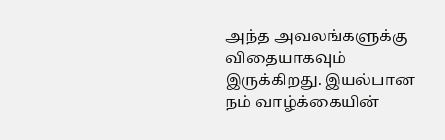அந்த அவலங்களுக்கு விதையாகவும் இருக்கிறது. இயல்பான நம் வாழ்க்கையின்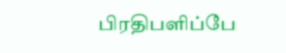பிரதிபளிப்பே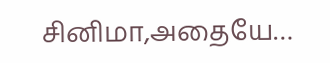சினிமா,அதையே…